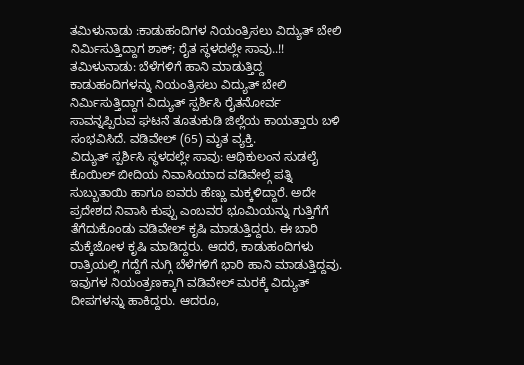ತಮಿಳುನಾಡು :ಕಾಡುಹಂದಿಗಳ ನಿಯಂತ್ರಿಸಲು ವಿದ್ಯುತ್ ಬೇಲಿ ನಿರ್ಮಿಸುತ್ತಿದ್ದಾಗ ಶಾಕ್; ರೈತ ಸ್ಥಳದಲ್ಲೇ ಸಾವು..!!
ತಮಿಳುನಾಡು: ಬೆಳೆಗಳಿಗೆ ಹಾನಿ ಮಾಡುತ್ತಿದ್ದ ಕಾಡುಹಂದಿಗಳನ್ನು ನಿಯಂತ್ರಿಸಲು ವಿದ್ಯುತ್ ಬೇಲಿ ನಿರ್ಮಿಸುತ್ತಿದ್ದಾಗ ವಿದ್ಯುತ್ ಸ್ಪರ್ಶಿಸಿ ರೈತನೋರ್ವ ಸಾವನ್ನಪ್ಪಿರುವ ಘಟನೆ ತೂತುಕುಡಿ ಜಿಲ್ಲೆಯ ಕಾಯತ್ತಾರು ಬಳಿ ಸಂಭವಿಸಿದೆ. ವಡಿವೇಲ್ (65) ಮೃತ ವ್ಯಕ್ತಿ.
ವಿದ್ಯುತ್ ಸ್ಪರ್ಶಿಸಿ ಸ್ಥಳದಲ್ಲೇ ಸಾವು: ಆಥಿಕುಲಂನ ಸುಡಲೈ ಕೊಯಿಲ್ ಬೀದಿಯ ನಿವಾಸಿಯಾದ ವಡಿವೇಲ್ಗೆ ಪತ್ನಿ ಸುಬ್ಬುತಾಯಿ ಹಾಗೂ ಐವರು ಹೆಣ್ಣು ಮಕ್ಕಳಿದ್ದಾರೆ. ಅದೇ ಪ್ರದೇಶದ ನಿವಾಸಿ ಕುಪ್ಪು ಎಂಬವರ ಭೂಮಿಯನ್ನು ಗುತ್ತಿಗೆಗೆ ತೆಗೆದುಕೊಂಡು ವಡಿವೇಲ್ ಕೃಷಿ ಮಾಡುತ್ತಿದ್ದರು. ಈ ಬಾರಿ ಮೆಕ್ಕೆಜೋಳ ಕೃಷಿ ಮಾಡಿದ್ದರು. ಆದರೆ, ಕಾಡುಹಂದಿಗಳು ರಾತ್ರಿಯಲ್ಲಿ ಗದ್ದೆಗೆ ನುಗ್ಗಿ ಬೆಳೆಗಳಿಗೆ ಭಾರಿ ಹಾನಿ ಮಾಡುತ್ತಿದ್ದವು. ಇವುಗಳ ನಿಯಂತ್ರಣಕ್ಕಾಗಿ ವಡಿವೇಲ್ ಮರಕ್ಕೆ ವಿದ್ಯುತ್ ದೀಪಗಳನ್ನು ಹಾಕಿದ್ದರು. ಆದರೂ,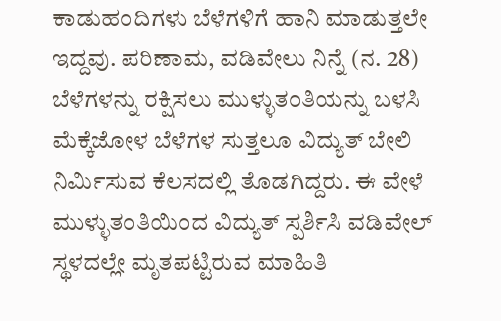ಕಾಡುಹಂದಿಗಳು ಬೆಳೆಗಳಿಗೆ ಹಾನಿ ಮಾಡುತ್ತಲೇ ಇದ್ದವು. ಪರಿಣಾಮ, ವಡಿವೇಲು ನಿನ್ನೆ (ನ. 28) ಬೆಳೆಗಳನ್ನು ರಕ್ಷಿಸಲು ಮುಳ್ಳುತಂತಿಯನ್ನು ಬಳಸಿ ಮೆಕ್ಕೆಜೋಳ ಬೆಳೆಗಳ ಸುತ್ತಲೂ ವಿದ್ಯುತ್ ಬೇಲಿ ನಿರ್ಮಿಸುವ ಕೆಲಸದಲ್ಲಿ ತೊಡಗಿದ್ದರು. ಈ ವೇಳೆ ಮುಳ್ಳುತಂತಿಯಿಂದ ವಿದ್ಯುತ್ ಸ್ಪರ್ಶಿಸಿ ವಡಿವೇಲ್ ಸ್ಥಳದಲ್ಲೇ ಮೃತಪಟ್ಟಿರುವ ಮಾಹಿತಿ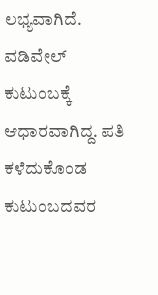ಲಭ್ಯವಾಗಿದೆ. ವಡಿವೇಲ್ ಕುಟುಂಬಕ್ಕೆ ಆಧಾರವಾಗಿದ್ದ. ಪತಿ ಕಳೆದುಕೊಂಡ ಕುಟುಂಬದವರ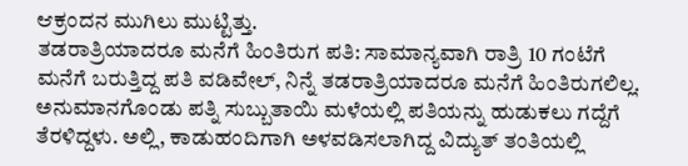ಆಕ್ರಂದನ ಮುಗಿಲು ಮುಟ್ಟಿತ್ತು.
ತಡರಾತ್ರಿಯಾದರೂ ಮನೆಗೆ ಹಿಂತಿರುಗ ಪತಿ: ಸಾಮಾನ್ಯವಾಗಿ ರಾತ್ರಿ 10 ಗಂಟೆಗೆ ಮನೆಗೆ ಬರುತ್ತಿದ್ದ ಪತಿ ವಡಿವೇಲ್, ನಿನ್ನೆ ತಡರಾತ್ರಿಯಾದರೂ ಮನೆಗೆ ಹಿಂತಿರುಗಲಿಲ್ಲ. ಅನುಮಾನಗೊಂಡು ಪತ್ನಿ ಸುಬ್ಬುತಾಯಿ ಮಳೆಯಲ್ಲಿ ಪತಿಯನ್ನು ಹುಡುಕಲು ಗದ್ದೆಗೆ ತೆರಳಿದ್ದಳು. ಅಲ್ಲಿ, ಕಾಡುಹಂದಿಗಾಗಿ ಅಳವಡಿಸಲಾಗಿದ್ದ ವಿದ್ಯುತ್ ತಂತಿಯಲ್ಲಿ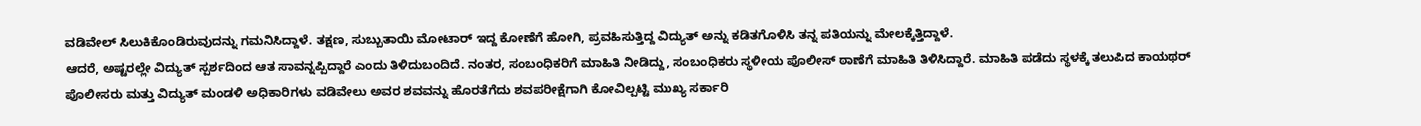ವಡಿವೇಲ್ ಸಿಲುಕಿಕೊಂಡಿರುವುದನ್ನು ಗಮನಿಸಿದ್ದಾಳೆ. ತಕ್ಷಣ, ಸುಬ್ಬುತಾಯಿ ಮೋಟಾರ್ ಇದ್ದ ಕೋಣೆಗೆ ಹೋಗಿ, ಪ್ರವಹಿಸುತ್ತಿದ್ದ ವಿದ್ಯುತ್ ಅನ್ನು ಕಡಿತಗೊಳಿಸಿ ತನ್ನ ಪತಿಯನ್ನು ಮೇಲಕ್ಕೆತ್ತಿದ್ದಾಳೆ.
ಆದರೆ, ಅಷ್ಟರಲ್ಲೇ ವಿದ್ಯುತ್ ಸ್ಪರ್ಶದಿಂದ ಆತ ಸಾವನ್ನಪ್ಪಿದ್ದಾರೆ ಎಂದು ತಿಳಿದುಬಂದಿದೆ. ನಂತರ, ಸಂಬಂಧಿಕರಿಗೆ ಮಾಹಿತಿ ನೀಡಿದ್ದು, ಸಂಬಂಧಿಕರು ಸ್ಥಳೀಯ ಪೊಲೀಸ್ ಠಾಣೆಗೆ ಮಾಹಿತಿ ತಿಳಿಸಿದ್ದಾರೆ. ಮಾಹಿತಿ ಪಡೆದು ಸ್ಥಳಕ್ಕೆ ತಲುಪಿದ ಕಾಯಥರ್ ಪೊಲೀಸರು ಮತ್ತು ವಿದ್ಯುತ್ ಮಂಡಳಿ ಅಧಿಕಾರಿಗಳು ವಡಿವೇಲು ಅವರ ಶವವನ್ನು ಹೊರತೆಗೆದು ಶವಪರೀಕ್ಷೆಗಾಗಿ ಕೋವಿಲ್ಪಟ್ಟಿ ಮುಖ್ಯ ಸರ್ಕಾರಿ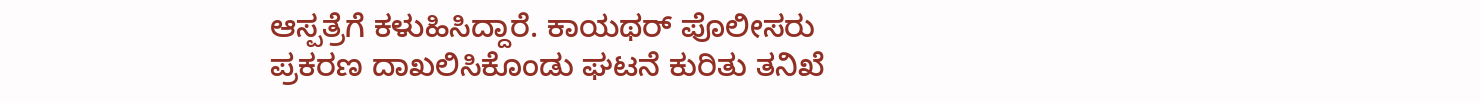ಆಸ್ಪತ್ರೆಗೆ ಕಳುಹಿಸಿದ್ದಾರೆ. ಕಾಯಥರ್ ಪೊಲೀಸರು ಪ್ರಕರಣ ದಾಖಲಿಸಿಕೊಂಡು ಘಟನೆ ಕುರಿತು ತನಿಖೆ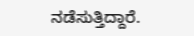ನಡೆಸುತ್ತಿದ್ದಾರೆ.